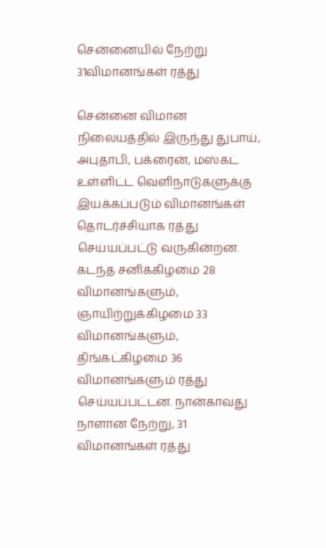சென்னையில் நேற்று 31விமானங்கள் ரத்து

சென்னை விமான நிலையத்தில் இருந்து துபாய், அபுதாபி, பக்ரைன், மஸ்கட் உள்ளிட்ட வெளிநாடுகளுக்கு இயக்கப்படும் விமானங்கள் தொடர்ச்சியாக ரத்து செய்யப்பட்டு வருகின்றன. கடந்த சனிக்கிழமை 28 விமானங்களும், ஞாயிற்றுக்கிழமை 33 விமானங்களும், திங்கட்கிழமை 36 விமானங்களும் ரத்து செய்யப்பட்டன. நான்காவது நாளான நேற்று, 31 விமானங்கள் ரத்து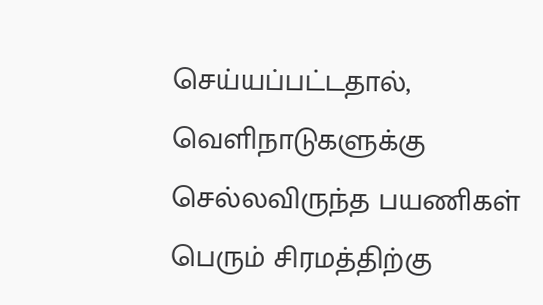செய்யப்பட்டதால், வெளிநாடுகளுக்கு செல்லவிருந்த பயணிகள் பெரும் சிரமத்திற்கு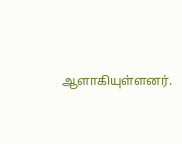ஆளாகியுள்ளனர்.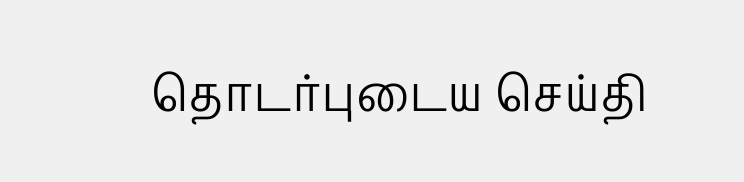தொடர்புடைய செய்தி